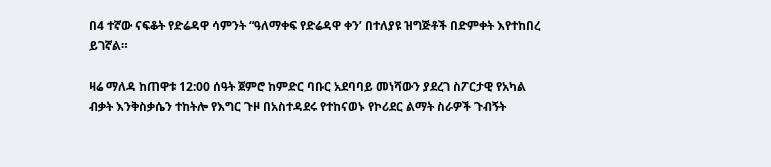በ4 ተኛው ናፍቆት የድሬዳዋ ሳምንት “ዓለማቀፍ የድሬዳዋ ቀን’ በተለያዩ ዝግጅቶች በድምቀት እየተከበረ ይገኛል።

ዛሬ ማለዳ ከጠዋቱ 12:00 ሰዓት ጀምሮ ከምድር ባቡር አደባባይ መነሻውን ያደረገ ስፖርታዊ የአካል ብቃት እንቅስቃሴን ተከትሎ የእግር ጉዞ በአስተዳደሩ የተከናወኑ የኮሪደር ልማት ስራዎች ጉብኝት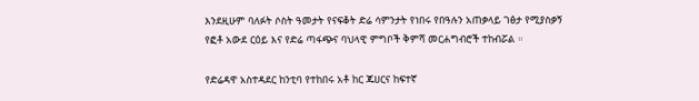እንደዚሁም ባለፉት ሶስት ዓመታት የናፍቆት ድሬ ሳምንታት የነበሩ የበዓሉን አጠቃላይ ገፅታ የሚያስቃኝ የፎቶ አውደ ርዕይ እና የድሬ ጣፋጭና ባህላዊ ምግቦች ቅምሻ መርሐግብሮች ተከብሯል ።

የድሬዳዋ አስተዳደር ከንቲባ የተከበሩ አቶ ከር ጁሀርና ከፍተኛ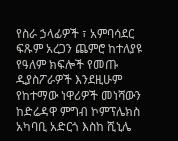የስራ ኃላፊዎች ፣ አምባሳደር ፍጹም አረጋን ጨምሮ ከተለያዩ የዓለም ክፍሎች የመጡ ዲያስፖራዎች እንደዚሁም የከተማው ነዋሪዎች መነሻውን ከድሬዳዋ ምግብ ኮምፕሌክስ አካባቢ አድርጎ እስከ ሺኒሌ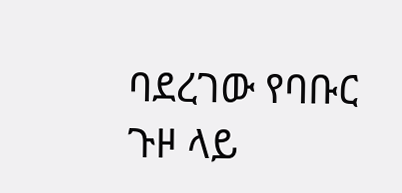ባደረገው የባቡር ጉዞ ላይ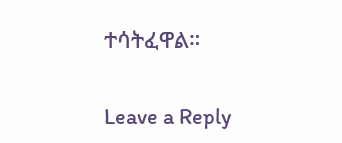ተሳትፈዋል።

Leave a Reply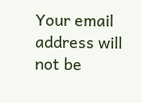Your email address will not be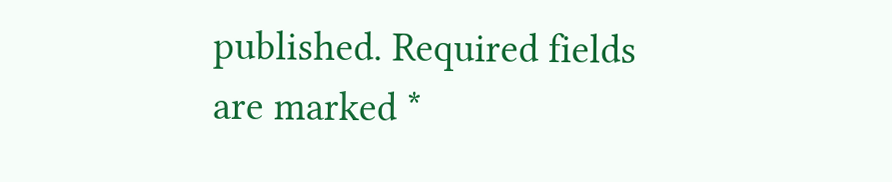published. Required fields are marked *